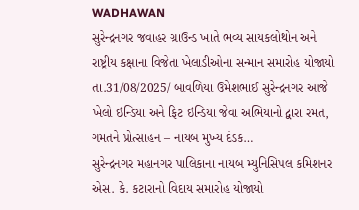WADHAWAN
સુરેન્દ્રનગર જવાહર ગ્રાઉન્ડ ખાતે ભવ્ય સાયકલોથોન અને રાષ્ટ્રીય કક્ષાના વિજેતા ખેલાડીઓના સન્માન સમારોહ યોજાયો
તા.31/08/2025/ બાવળિયા ઉમેશભાઈ સુરેન્દ્રનગર આજે ખેલો ઇન્ડિયા અને ફિટ ઇન્ડિયા જેવા અભિયાનો દ્વારા રમત, ગમતને પ્રોત્સાહન – નાયબ મુખ્ય દંડક…
સુરેન્દ્રનગર મહાનગર પાલિકાના નાયબ મ્યુનિસિપલ કમિશનર એસ. કે. કટારાનો વિદાય સમારોહ યોજાયો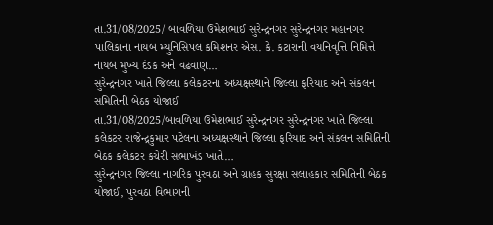તા.31/08/2025/ બાવળિયા ઉમેશભાઈ સુરેન્દ્રનગર સુરેન્દ્રનગર મહાનગર પાલિકાના નાયબ મ્યુનિસિપલ કમિશનર એસ. કે. કટારાની વયનિવૃત્તિ નિમિત્તે નાયબ મુખ્ય દંડક અને વઢવાણ…
સુરેન્દ્રનગર ખાતે જિલ્લા કલેકટરના અધ્યક્ષસ્થાને જિલ્લા ફરિયાદ અને સંકલન સમિતિની બેઠક યોજાઈ
તા.31/08/2025/બાવળિયા ઉમેશભાઈ સુરેન્દ્રનગર સુરેન્દ્રનગર ખાતે જિલ્લા કલેકટર રાજેન્દ્રકુમાર પટેલના અધ્યક્ષસ્થાને જિલ્લા ફરિયાદ અને સંકલન સમિતિની બેઠક કલેકટર કચેરી સભાખંડ ખાતે…
સુરેન્દ્રનગર જિલ્લા નાગરિક પુરવઠા અને ગ્રાહક સુરક્ષા સલાહકાર સમિતિની બેઠક યોજાઈ, પુરવઠા વિભાગની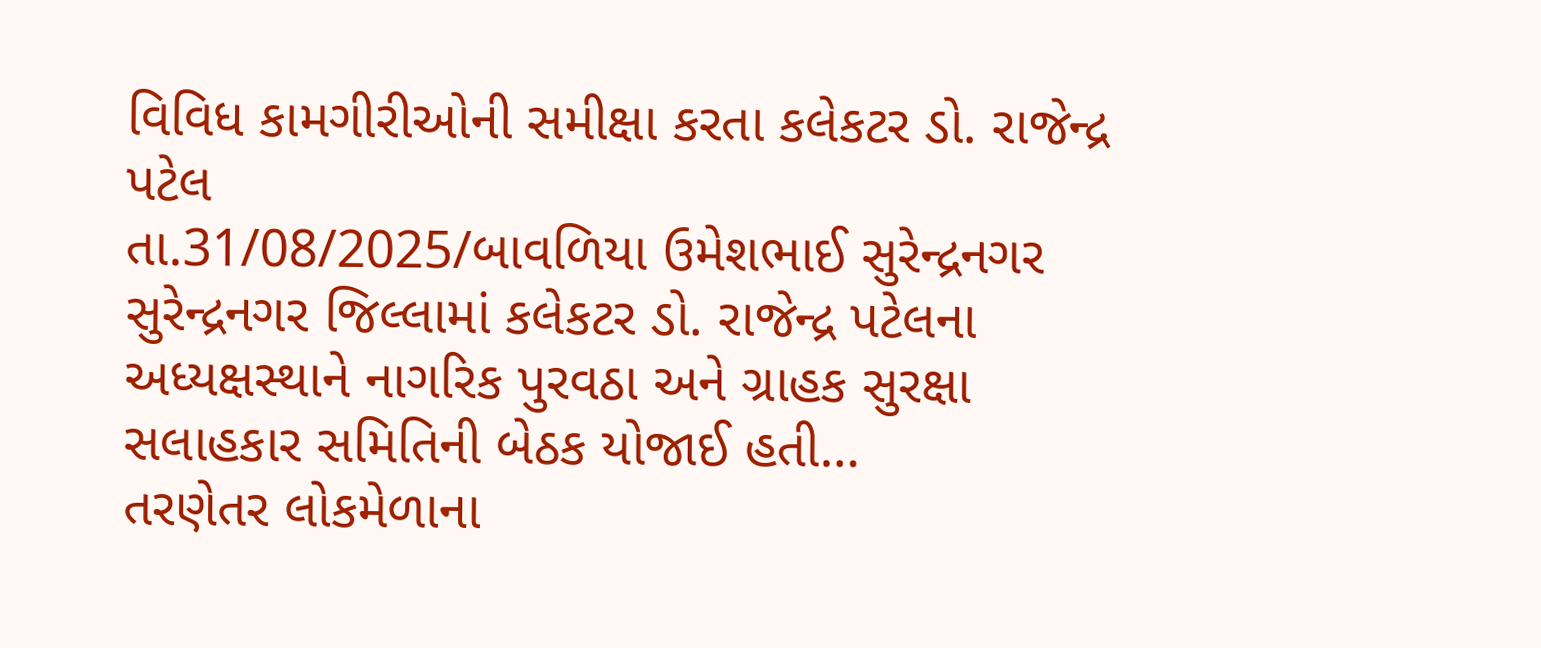વિવિધ કામગીરીઓની સમીક્ષા કરતા કલેકટર ડો. રાજેન્દ્ર પટેલ
તા.31/08/2025/બાવળિયા ઉમેશભાઈ સુરેન્દ્રનગર સુરેન્દ્રનગર જિલ્લામાં કલેકટર ડો. રાજેન્દ્ર પટેલના અધ્યક્ષસ્થાને નાગરિક પુરવઠા અને ગ્રાહક સુરક્ષા સલાહકાર સમિતિની બેઠક યોજાઈ હતી…
તરણેતર લોકમેળાના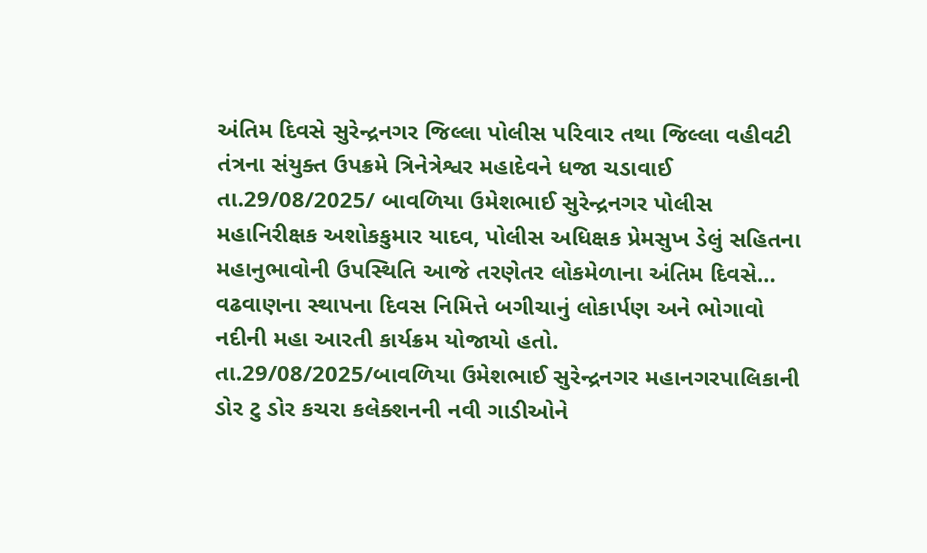અંતિમ દિવસે સુરેન્દ્રનગર જિલ્લા પોલીસ પરિવાર તથા જિલ્લા વહીવટી તંત્રના સંયુક્ત ઉપક્રમે ત્રિનેત્રેશ્વર મહાદેવને ધજા ચડાવાઈ
તા.29/08/2025/ બાવળિયા ઉમેશભાઈ સુરેન્દ્રનગર પોલીસ મહાનિરીક્ષક અશોકકુમાર યાદવ, પોલીસ અધિક્ષક પ્રેમસુખ ડેલું સહિતના મહાનુભાવોની ઉપસ્થિતિ આજે તરણેતર લોકમેળાના અંતિમ દિવસે…
વઢવાણના સ્થાપના દિવસ નિમિત્તે બગીચાનું લોકાર્પણ અને ભોગાવો નદીની મહા આરતી કાર્યક્રમ યોજાયો હતો.
તા.29/08/2025/બાવળિયા ઉમેશભાઈ સુરેન્દ્રનગર મહાનગરપાલિકાની ડોર ટુ ડોર કચરા કલેક્શનની નવી ગાડીઓને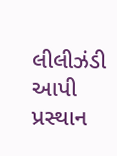લીલીઝંડી આપી પ્રસ્થાન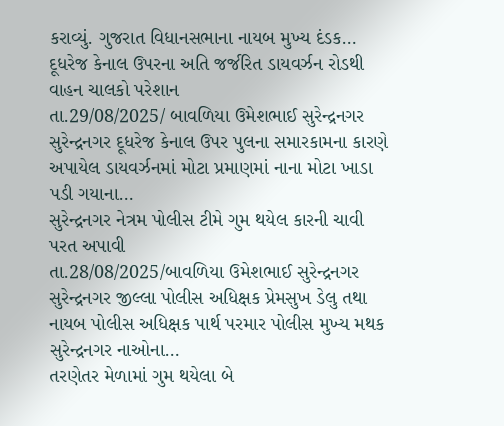કરાવ્યું. ગુજરાત વિધાનસભાના નાયબ મુખ્ય દંડક…
દૂધરેજ કેનાલ ઉપરના અતિ જર્જરિત ડાયવર્ઝન રોડથી વાહન ચાલકો પરેશાન
તા.29/08/2025/ બાવળિયા ઉમેશભાઈ સુરેન્દ્રનગર સુરેન્દ્રનગર દૂધરેજ કેનાલ ઉપર પુલના સમારકામના કારણે અપાયેલ ડાયવર્ઝનમાં મોટા પ્રમાણમાં નાના મોટા ખાડા પડી ગયાના…
સુરેન્દ્રનગર નેત્રમ પોલીસ ટીમે ગુમ થયેલ કારની ચાવી પરત અપાવી
તા.28/08/2025/બાવળિયા ઉમેશભાઈ સુરેન્દ્રનગર સુરેન્દ્રનગર જીલ્લા પોલીસ અધિક્ષક પ્રેમસુખ ડેલુ તથા નાયબ પોલીસ અધિક્ષક પાર્થ પરમાર પોલીસ મુખ્ય મથક સુરેન્દ્રનગર નાઓના…
તરણેતર મેળામાં ગુમ થયેલા બે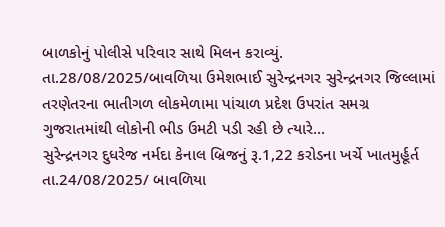બાળકોનું પોલીસે પરિવાર સાથે મિલન કરાવ્યું.
તા.28/08/2025/બાવળિયા ઉમેશભાઈ સુરેન્દ્રનગર સુરેન્દ્રનગર જિલ્લામાં તરણેતરના ભાતીગળ લોકમેળામા પાંચાળ પ્રદેશ ઉપરાંત સમગ્ર ગુજરાતમાંથી લોકોની ભીડ ઉમટી પડી રહી છે ત્યારે…
સુરેન્દ્રનગર દુધરેજ નર્મદા કેનાલ બ્રિજનું રૂ.1,22 કરોડના ખર્ચે ખાતમુર્હૂર્ત
તા.24/08/2025/ બાવળિયા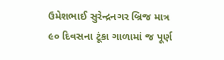ઉમેશભાઈ સુરેન્દ્રનગર બ્રિજ માત્ર ૯૦ દિવસના ટૂંકા ગાળામાં જ પૂર્ણ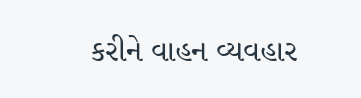કરીને વાહન વ્યવહાર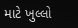માટે ખુલ્લો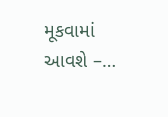મૂકવામાં આવશે –…